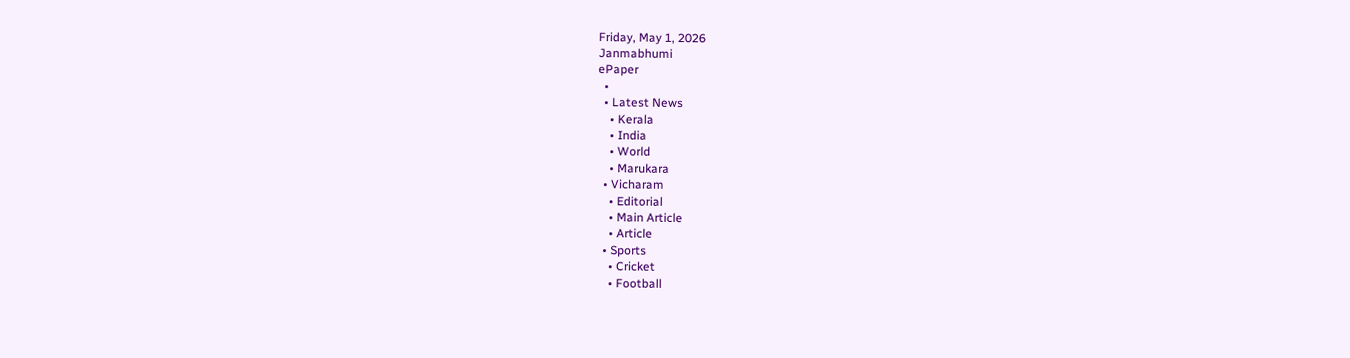Friday, May 1, 2026
Janmabhumi
ePaper
  •
  • Latest News
    • Kerala
    • India
    • World
    • Marukara
  • Vicharam
    • Editorial
    • Main Article
    • Article
  • Sports
    • Cricket
    • Football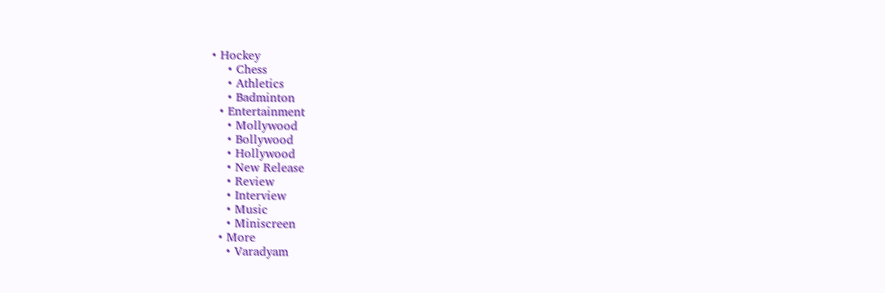• Hockey
    • Chess
    • Athletics
    • Badminton
  • Entertainment
    • Mollywood
    • Bollywood
    • Hollywood
    • New Release
    • Review
    • Interview
    • Music
    • Miniscreen
  • More
    • Varadyam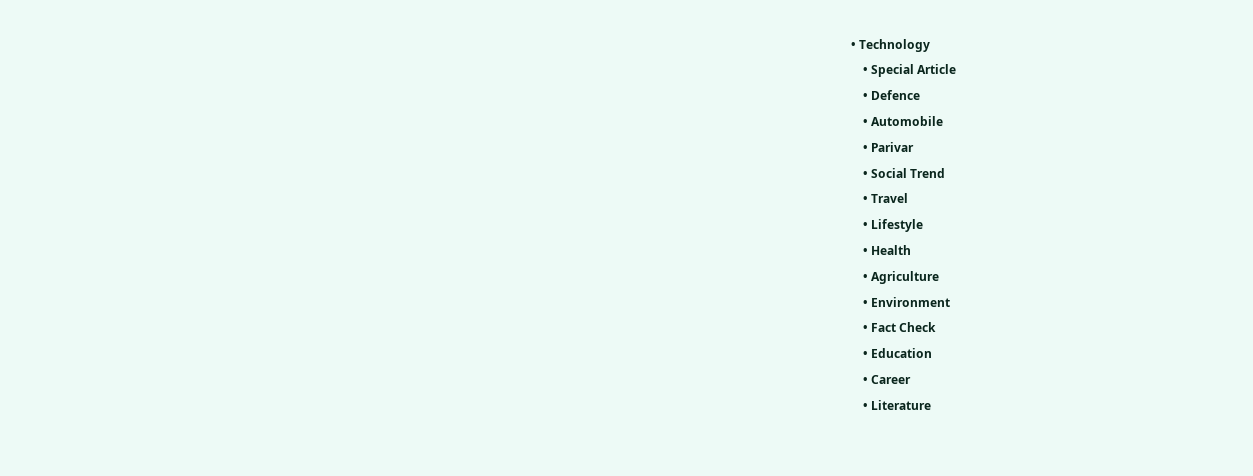• Technology
    • Special Article
    • Defence
    • Automobile
    • Parivar
    • Social Trend
    • Travel
    • Lifestyle
    • Health
    • Agriculture
    • Environment
    • Fact Check
    • Education
    • Career
    • Literature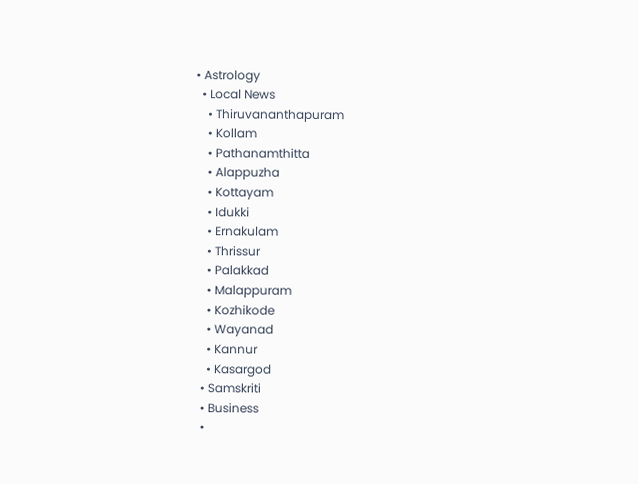• Astrology
  • Local News
    • Thiruvananthapuram
    • Kollam
    • Pathanamthitta
    • Alappuzha
    • Kottayam
    • Idukki
    • Ernakulam
    • Thrissur
    • Palakkad
    • Malappuram
    • Kozhikode
    • Wayanad
    • Kannur
    • Kasargod
  • Samskriti
  • Business
  •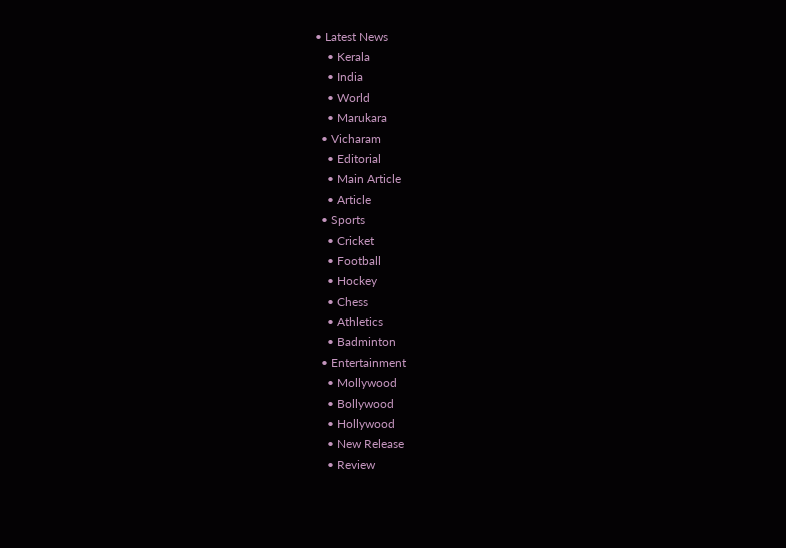• Latest News
    • Kerala
    • India
    • World
    • Marukara
  • Vicharam
    • Editorial
    • Main Article
    • Article
  • Sports
    • Cricket
    • Football
    • Hockey
    • Chess
    • Athletics
    • Badminton
  • Entertainment
    • Mollywood
    • Bollywood
    • Hollywood
    • New Release
    • Review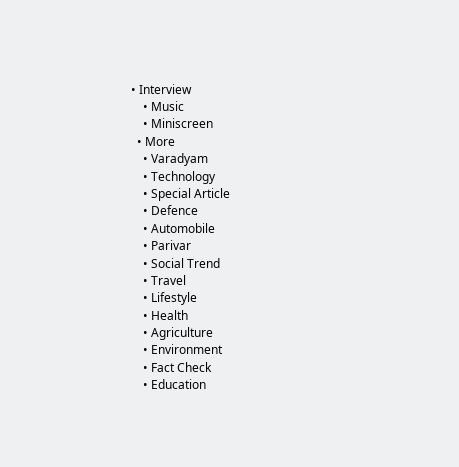• Interview
    • Music
    • Miniscreen
  • More
    • Varadyam
    • Technology
    • Special Article
    • Defence
    • Automobile
    • Parivar
    • Social Trend
    • Travel
    • Lifestyle
    • Health
    • Agriculture
    • Environment
    • Fact Check
    • Education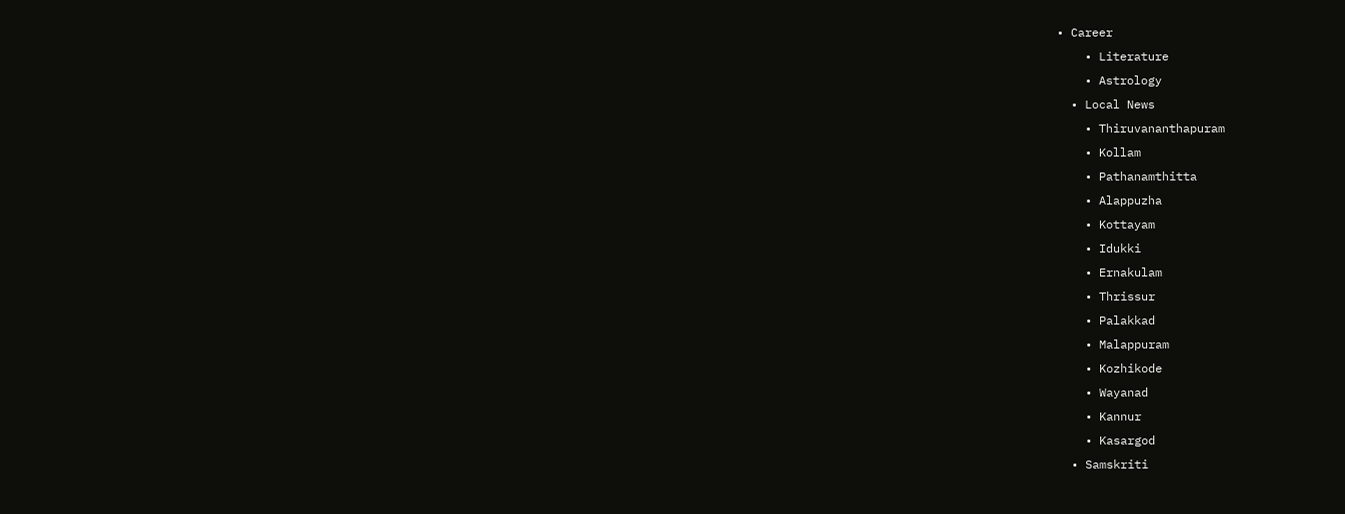• Career
    • Literature
    • Astrology
  • Local News
    • Thiruvananthapuram
    • Kollam
    • Pathanamthitta
    • Alappuzha
    • Kottayam
    • Idukki
    • Ernakulam
    • Thrissur
    • Palakkad
    • Malappuram
    • Kozhikode
    • Wayanad
    • Kannur
    • Kasargod
  • Samskriti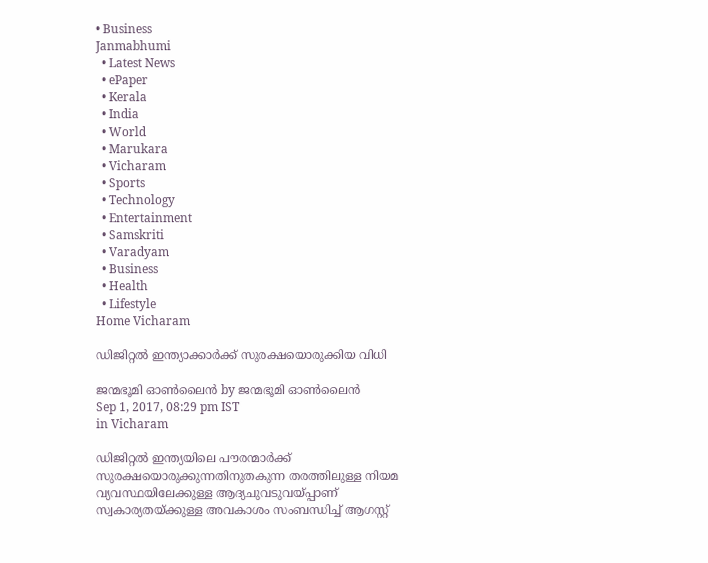• Business
Janmabhumi
  • Latest News
  • ePaper
  • Kerala
  • India
  • World
  • Marukara
  • Vicharam
  • Sports
  • Technology
  • Entertainment
  • Samskriti
  • Varadyam
  • Business
  • Health
  • Lifestyle
Home Vicharam

ഡിജിറ്റല്‍ ഇന്ത്യാക്കാര്‍ക്ക് സുരക്ഷയൊരുക്കിയ വിധി

ജന്മഭൂമി ഓണ്‍ലൈന്‍ by ജന്മഭൂമി ഓണ്‍ലൈന്‍
Sep 1, 2017, 08:29 pm IST
in Vicharam

ഡിജിറ്റല്‍ ഇന്ത്യയിലെ പൗരന്മാര്‍ക്ക് സുരക്ഷയൊരുക്കുന്നതിനുതകുന്ന തരത്തിലുള്ള നിയമ വ്യവസ്ഥയിലേക്കുള്ള ആദ്യചുവടുവയ്‌പ്പാണ് സ്വകാര്യതയ്‌ക്കുള്ള അവകാശം സംബന്ധിച്ച് ആഗസ്റ്റ്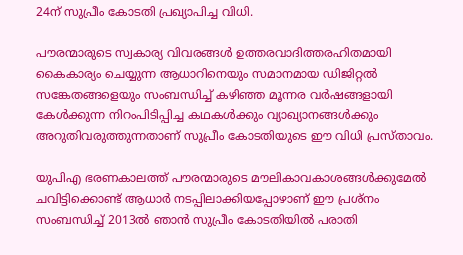24ന് സുപ്രീം കോടതി പ്രഖ്യാപിച്ച വിധി.

പൗരന്മാരുടെ സ്വകാര്യ വിവരങ്ങള്‍ ഉത്തരവാദിത്തരഹിതമായി കൈകാര്യം ചെയ്യുന്ന ആധാറിനെയും സമാനമായ ഡിജിറ്റല്‍ സങ്കേതങ്ങളെയും സംബന്ധിച്ച് കഴിഞ്ഞ മൂന്നര വര്‍ഷങ്ങളായി കേള്‍ക്കുന്ന നിറംപിടിപ്പിച്ച കഥകള്‍ക്കും വ്യാഖ്യാനങ്ങള്‍ക്കും അറുതിവരുത്തുന്നതാണ് സുപ്രീം കോടതിയുടെ ഈ വിധി പ്രസ്താവം.

യുപിഎ ഭരണകാലത്ത് പൗരന്മാരുടെ മൗലികാവകാശങ്ങള്‍ക്കുമേല്‍ ചവിട്ടിക്കൊണ്ട് ആധാര്‍ നടപ്പിലാക്കിയപ്പോഴാണ് ഈ പ്രശ്‌നം സംബന്ധിച്ച് 2013ല്‍ ഞാന്‍ സുപ്രീം കോടതിയില്‍ പരാതി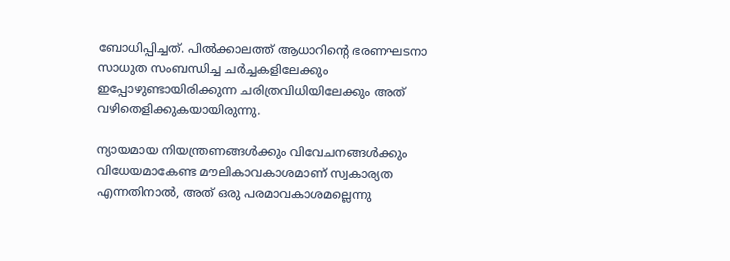ബോധിപ്പിച്ചത്. പില്‍ക്കാലത്ത് ആധാറിന്റെ ഭരണഘടനാ സാധുത സംബന്ധിച്ച ചര്‍ച്ചകളിലേക്കും ഇപ്പോഴുണ്ടായിരിക്കുന്ന ചരിത്രവിധിയിലേക്കും അത് വഴിതെളിക്കുകയായിരുന്നു.

ന്യായമായ നിയന്ത്രണങ്ങള്‍ക്കും വിവേചനങ്ങള്‍ക്കും വിധേയമാകേണ്ട മൗലികാവകാശമാണ് സ്വകാര്യത എന്നതിനാല്‍, അത് ഒരു പരമാവകാശമല്ലെന്നു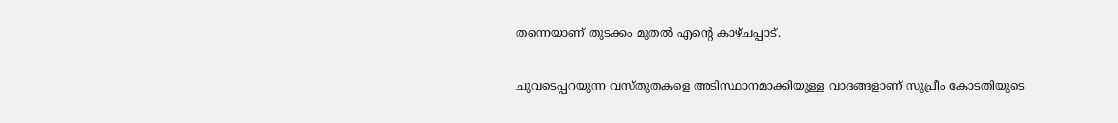തന്നെയാണ് തുടക്കം മുതല്‍ എന്റെ കാഴ്ചപ്പാട്.

ചുവടെപ്പറയുന്ന വസ്തുതകളെ അടിസ്ഥാനമാക്കിയുള്ള വാദങ്ങളാണ് സുപ്രീം കോടതിയുടെ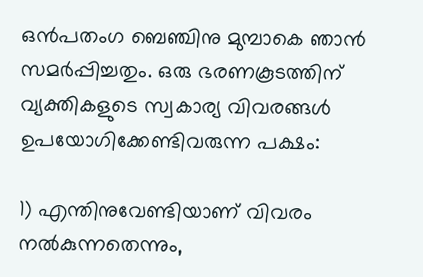ഒന്‍പതംഗ ബെഞ്ചിനു മുമ്പാകെ ഞാന്‍ സമര്‍പ്പിച്ചതും. ഒരു ഭരണകൂടത്തിന് വ്യക്തികളുടെ സ്വകാര്യ വിവരങ്ങള്‍ ഉപയോഗിക്കേണ്ടിവരുന്ന പക്ഷം:

1) എന്തിനുവേണ്ടിയാണ് വിവരം നല്‍കുന്നതെന്നും,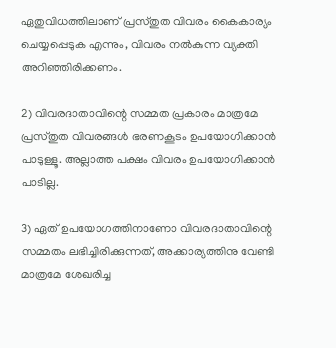ഏതുവിധത്തിലാണ് പ്രസ്തുത വിവരം കൈകാര്യം ചെയ്യപ്പെടുക എന്നും, വിവരം നല്‍കുന്ന വ്യക്തി അറിഞ്ഞിരിക്കണം.

2) വിവരദാതാവിന്റെ സമ്മത പ്രകാരം മാത്രമേ പ്രസ്തുത വിവരങ്ങള്‍ ഭരണകൂടം ഉപയോഗിക്കാന്‍ പാടുള്ളൂ. അല്ലാത്ത പക്ഷം വിവരം ഉപയോഗിക്കാന്‍ പാടില്ല.

3) ഏത് ഉപയോഗത്തിനാണോ വിവരദാതാവിന്റെ സമ്മതം ലഭിച്ചിരിക്കുന്നത്, അക്കാര്യത്തിനു വേണ്ടി മാത്രമേ ശേഖരിച്ച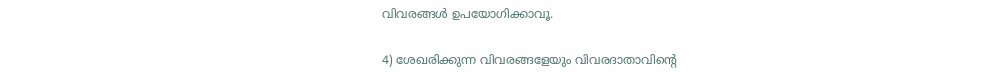വിവരങ്ങള്‍ ഉപയോഗിക്കാവൂ.

4) ശേഖരിക്കുന്ന വിവരങ്ങളേയും വിവരദാതാവിന്റെ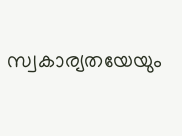സ്വകാര്യതയേയും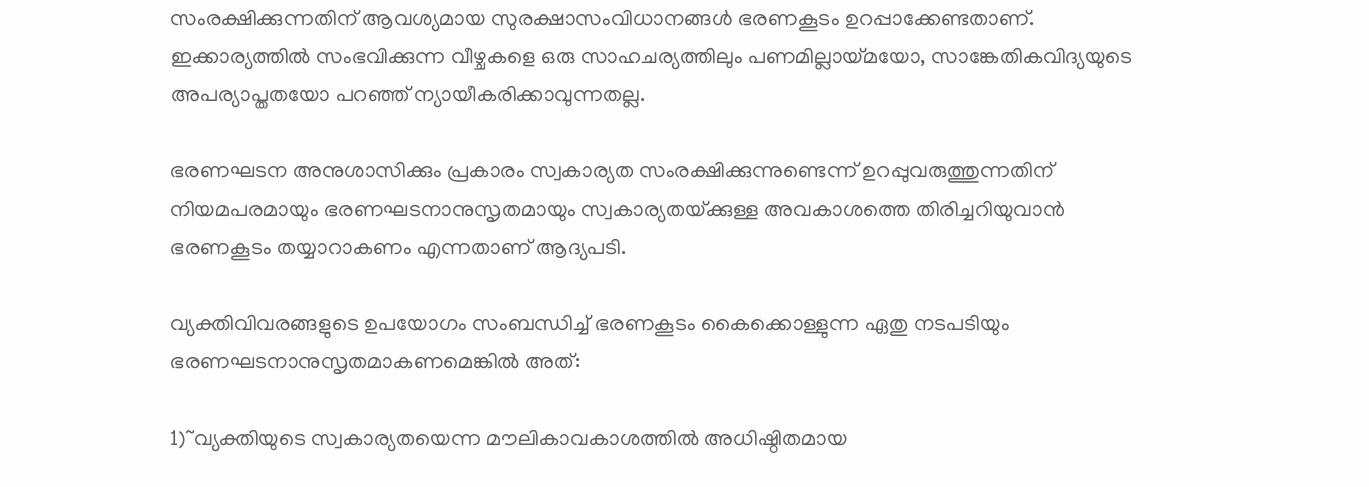സംരക്ഷിക്കുന്നതിന് ആവശ്യമായ സുരക്ഷാസംവിധാനങ്ങള്‍ ഭരണകൂടം ഉറപ്പാക്കേണ്ടതാണ്. ഇക്കാര്യത്തില്‍ സംഭവിക്കുന്ന വീഴ്ചകളെ ഒരു സാഹചര്യത്തിലും പണമില്ലായ്‌മയോ, സാങ്കേതികവിദ്യയുടെ അപര്യാപ്തതയോ പറഞ്ഞ് ന്യായീകരിക്കാവുന്നതല്ല.

ഭരണഘടന അനുശാസിക്കും പ്രകാരം സ്വകാര്യത സംരക്ഷിക്കുന്നുണ്ടെന്ന് ഉറപ്പുവരുത്തുന്നതിന് നിയമപരമായും ഭരണഘടനാനുസൃതമായും സ്വകാര്യതയ്‌ക്കുള്ള അവകാശത്തെ തിരിച്ചറിയുവാന്‍ ഭരണകൂടം തയ്യാറാകണം എന്നതാണ് ആദ്യപടി.

വ്യക്തിവിവരങ്ങളുടെ ഉപയോഗം സംബന്ധിച്ച് ഭരണകൂടം കൈക്കൊള്ളുന്ന ഏതു നടപടിയും ഭരണഘടനാനുസൃതമാകണമെങ്കില്‍ അത്:

1)~വ്യക്തിയുടെ സ്വകാര്യതയെന്ന മൗലികാവകാശത്തില്‍ അധിഷ്ഠിതമായ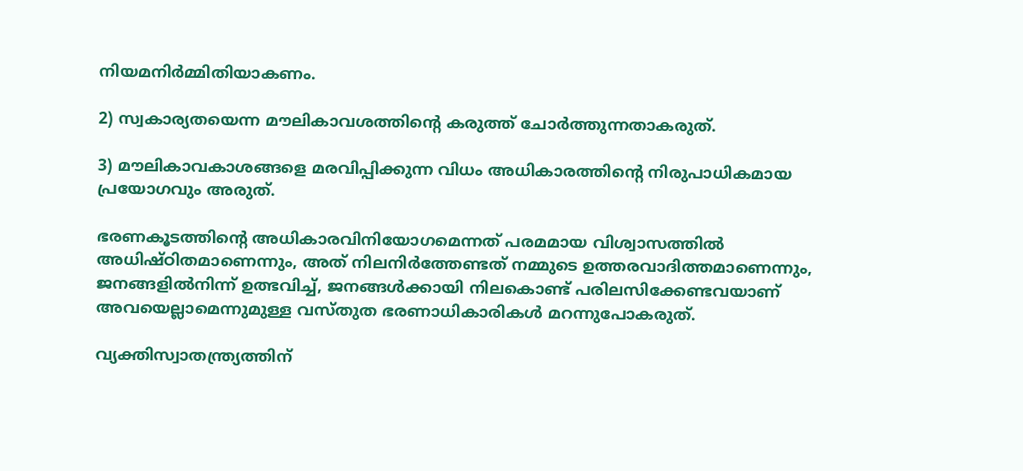നിയമനിര്‍മ്മിതിയാകണം.

2) സ്വകാര്യതയെന്ന മൗലികാവശത്തിന്റെ കരുത്ത് ചോര്‍ത്തുന്നതാകരുത്.

3) മൗലികാവകാശങ്ങളെ മരവിപ്പിക്കുന്ന വിധം അധികാരത്തിന്റെ നിരുപാധികമായ പ്രയോഗവും അരുത്.

ഭരണകൂടത്തിന്റെ അധികാരവിനിയോഗമെന്നത് പരമമായ വിശ്വാസത്തില്‍ അധിഷ്ഠിതമാണെന്നും, അത് നിലനിര്‍ത്തേണ്ടത് നമ്മുടെ ഉത്തരവാദിത്തമാണെന്നും, ജനങ്ങളില്‍നിന്ന് ഉത്ഭവിച്ച്, ജനങ്ങള്‍ക്കായി നിലകൊണ്ട് പരിലസിക്കേണ്ടവയാണ് അവയെല്ലാമെന്നുമുള്ള വസ്തുത ഭരണാധികാരികള്‍ മറന്നുപോകരുത്.

വ്യക്തിസ്വാതന്ത്ര്യത്തിന്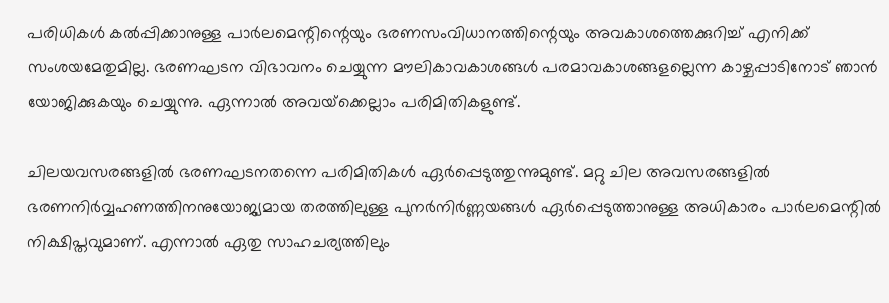പരിധികള്‍ കല്‍പ്പിക്കാനുള്ള പാര്‍ലമെന്റിന്റെയും ഭരണസംവിധാനത്തിന്റെയും അവകാശത്തെക്കുറിച്ച് എനിക്ക് സംശയമേതുമില്ല. ഭരണഘടന വിഭാവനം ചെയ്യുന്ന മൗലികാവകാശങ്ങള്‍ പരമാവകാശങ്ങളല്ലെന്ന കാഴ്ചപ്പാടിനോട് ഞാന്‍ യോജിക്കുകയും ചെയ്യുന്നു. ഏന്നാല്‍ അവയ്‌ക്കെല്ലാം പരിമിതികളുണ്ട്.

ചിലയവസരങ്ങളില്‍ ഭരണഘടനതന്നെ പരിമിതികള്‍ ഏര്‍പ്പെടുത്തുന്നുമുണ്ട്. മറ്റു ചില അവസരങ്ങളില്‍ ഭരണനിര്‍വ്വഹണത്തിനനുയോജ്യമായ തരത്തിലുള്ള പുനര്‍നിര്‍ണ്ണയങ്ങള്‍ ഏര്‍പ്പെടുത്താനുള്ള അധികാരം പാര്‍ലമെന്റില്‍ നിക്ഷിപ്തവുമാണ്. എന്നാല്‍ ഏതു സാഹചര്യത്തിലും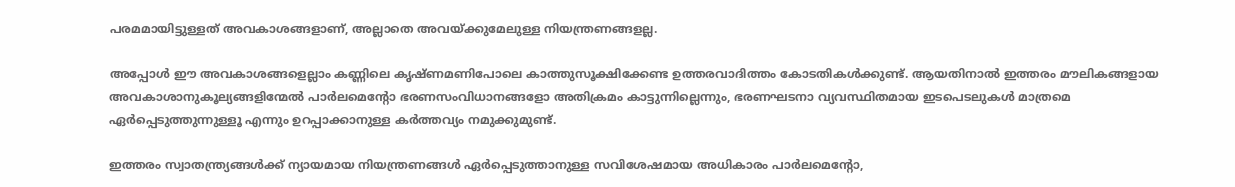പരമമായിട്ടുള്ളത് അവകാശങ്ങളാണ്, അല്ലാതെ അവയ്‌ക്കുമേലുള്ള നിയന്ത്രണങ്ങളല്ല.

അപ്പോള്‍ ഈ അവകാശങ്ങളെല്ലാം കണ്ണിലെ കൃഷ്ണമണിപോലെ കാത്തുസൂക്ഷിക്കേണ്ട ഉത്തരവാദിത്തം കോടതികള്‍ക്കുണ്ട്. ആയതിനാല്‍ ഇത്തരം മൗലികങ്ങളായ അവകാശാനുകൂല്യങ്ങളിന്മേല്‍ പാര്‍ലമെന്റോ ഭരണസംവിധാനങ്ങളോ അതിക്രമം കാട്ടുന്നില്ലെന്നും, ഭരണഘടനാ വ്യവസ്ഥിതമായ ഇടപെടലുകള്‍ മാത്രമെ ഏര്‍പ്പെടുത്തുന്നുള്ളൂ എന്നും ഉറപ്പാക്കാനുള്ള കര്‍ത്തവ്യം നമുക്കുമുണ്ട്.

ഇത്തരം സ്വാതന്ത്ര്യങ്ങള്‍ക്ക് ന്യായമായ നിയന്ത്രണങ്ങള്‍ ഏര്‍പ്പെടുത്താനുള്ള സവിശേഷമായ അധികാരം പാര്‍ലമെന്റോ,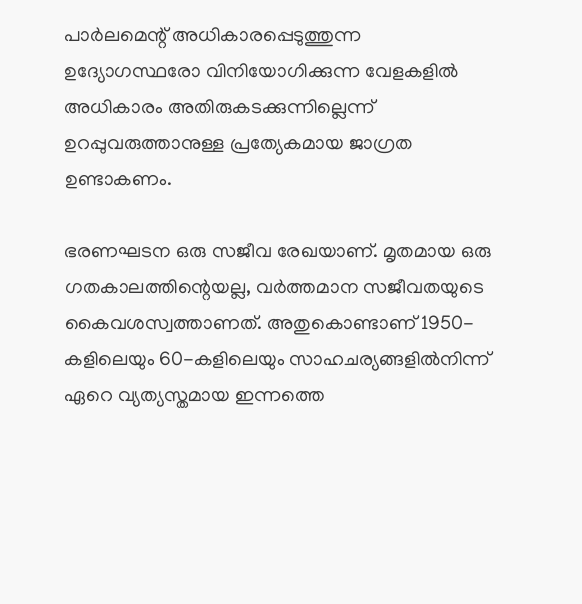പാര്‍ലമെന്റ് അധികാരപ്പെടുത്തുന്ന ഉദ്യോഗസ്ഥരോ വിനിയോഗിക്കുന്ന വേളകളില്‍ അധികാരം അതിരുകടക്കുന്നില്ലെന്ന് ഉറപ്പുവരുത്താനുള്ള പ്രത്യേകമായ ജാഗ്രത ഉണ്ടാകണം.

ഭരണഘടന ഒരു സജീവ രേഖയാണ്. മൃതമായ ഒരു ഗതകാലത്തിന്റെയല്ല, വര്‍ത്തമാന സജീവതയുടെ കൈവശസ്വത്താണത്. അതുകൊണ്ടാണ് 1950-കളിലെയും 60-കളിലെയും സാഹചര്യങ്ങളില്‍നിന്ന് ഏറെ വ്യത്യസ്തമായ ഇന്നത്തെ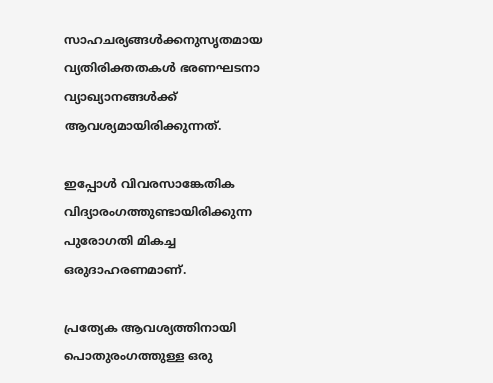സാഹചര്യങ്ങള്‍ക്കനുസൃതമായ വ്യതിരിക്തതകള്‍ ഭരണഘടനാ വ്യാഖ്യാനങ്ങള്‍ക്ക് ആവശ്യമായിരിക്കുന്നത്.

ഇപ്പോള്‍ വിവരസാങ്കേതിക വിദ്യാരംഗത്തുണ്ടായിരിക്കുന്ന പുരോഗതി മികച്ച ഒരുദാഹരണമാണ്.

പ്രത്യേക ആവശ്യത്തിനായി പൊതുരംഗത്തുള്ള ഒരു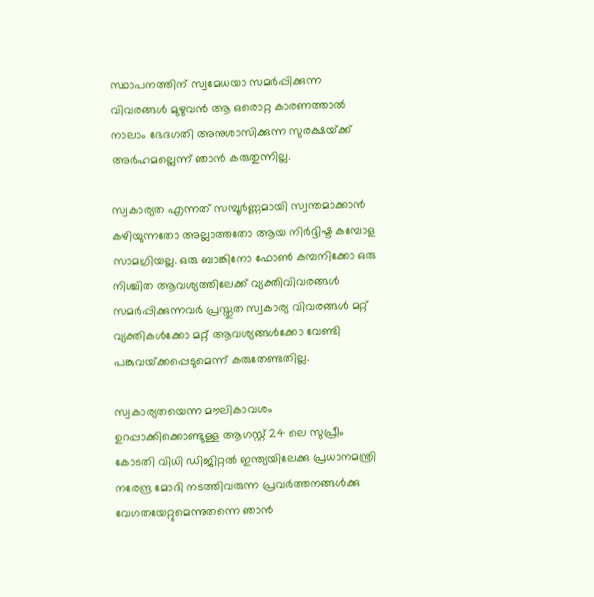സ്ഥാപനത്തിന് സ്വമേധയാ സമര്‍പ്പിക്കുന്ന വിവരങ്ങള്‍ മുഴുവന്‍ ആ ഒരൊറ്റ കാരണത്താല്‍ നാലാം ഭേദഗതി അനുശാസിക്കുന്ന സുരക്ഷയ്‌ക്ക് അര്‍ഹമല്ലെന്ന് ഞാന്‍ കരുതുന്നില്ല.

സ്വകാര്യത എന്നത് സമ്പൂര്‍ണ്ണമായി സ്വന്തമാക്കാന്‍ കഴിയുന്നതോ അല്ലാത്തതോ ആയ നിര്‍ദ്ദിഷ്ട കമ്പോള സാമഗ്രിയല്ല. ഒരു ബാങ്കിനോ ഫോണ്‍ കമ്പനിക്കോ ഒരു നിശ്ചിത ആവശ്യത്തിലേക്ക് വ്യക്തിവിവരങ്ങള്‍ സമര്‍പ്പിക്കുന്നവര്‍ പ്രസ്തുത സ്വകാര്യ വിവരങ്ങള്‍ മറ്റ് വ്യക്തികള്‍ക്കോ മറ്റ് ആവശ്യങ്ങള്‍ക്കോ വേണ്ടി പങ്കുവയ്‌ക്കപ്പെടുമെന്ന് കരുതേണ്ടതില്ല.

സ്വകാര്യതയെന്ന മൗലികാവശം ഉറപ്പാക്കിക്കൊണ്ടുള്ള ആഗസ്റ്റ് 24 ലെ സുപ്രീം കോടതി വിധി ഡിജിറ്റല്‍ ഇന്ത്യയിലേക്കു പ്രധാനമന്ത്രി നരേന്ദ്ര മോദി നടത്തിവരുന്ന പ്രവര്‍ത്തനങ്ങള്‍ക്കു വേഗതയേറ്റുമെന്നുതന്നെ ഞാന്‍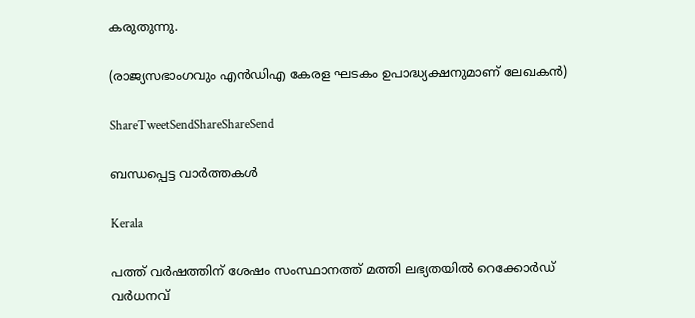കരുതുന്നു.

(രാജ്യസഭാംഗവും എന്‍ഡിഎ കേരള ഘടകം ഉപാദ്ധ്യക്ഷനുമാണ് ലേഖകന്‍)

ShareTweetSendShareShareSend

ബന്ധപ്പെട്ട വാര്‍ത്തകള്‍

Kerala

പത്ത് വർഷത്തിന് ശേഷം സംസ്ഥാനത്ത് മത്തി ലഭ്യതയിൽ റെക്കോർഡ് വർധനവ്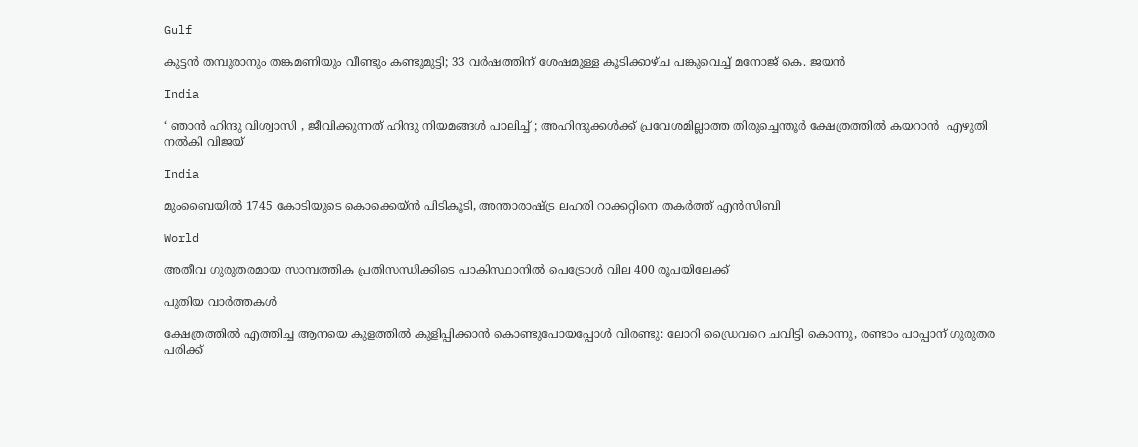Gulf

കുട്ടൻ തമ്പുരാനും തങ്കമണിയും വീണ്ടും കണ്ടുമുട്ടി; 33 വർഷത്തിന് ശേഷമുള്ള കൂടിക്കാഴ്ച പങ്കുവെച്ച് മനോജ് കെ. ജയൻ

India

‘ ഞാൻ ഹിന്ദു വിശ്വാസി , ജീവിക്കുന്നത് ഹിന്ദു നിയമങ്ങൾ പാലിച്ച് ; അഹിന്ദുക്കൾക്ക് പ്രവേശമില്ലാത്ത തിരുച്ചെന്തൂർ ക്ഷേത്രത്തിൽ കയറാൻ  എഴുതി നൽകി വിജയ്

India

മുംബൈയിൽ 1745 കോടിയുടെ കൊക്കെയ്ന്‍ പിടികൂടി, അന്താരാഷ്‌ട്ര ലഹരി റാക്കറ്റിനെ തകര്‍ത്ത് എന്‍സിബി

World

അതീവ ഗുരുതരമായ സാമ്പത്തിക പ്രതിസന്ധിക്കിടെ പാകിസ്ഥാനിൽ പെട്രോൾ വില 400 രൂപയിലേക്ക്

പുതിയ വാര്‍ത്തകള്‍

ക്ഷേത്രത്തിൽ എത്തിച്ച ആനയെ കുളത്തിൽ കുളിപ്പിക്കാൻ കൊണ്ടുപോയപ്പോൾ വിരണ്ടു: ലോറി ഡ്രൈവറെ ചവിട്ടി കൊന്നു, രണ്ടാം പാപ്പാന് ഗുരുതര പരിക്ക്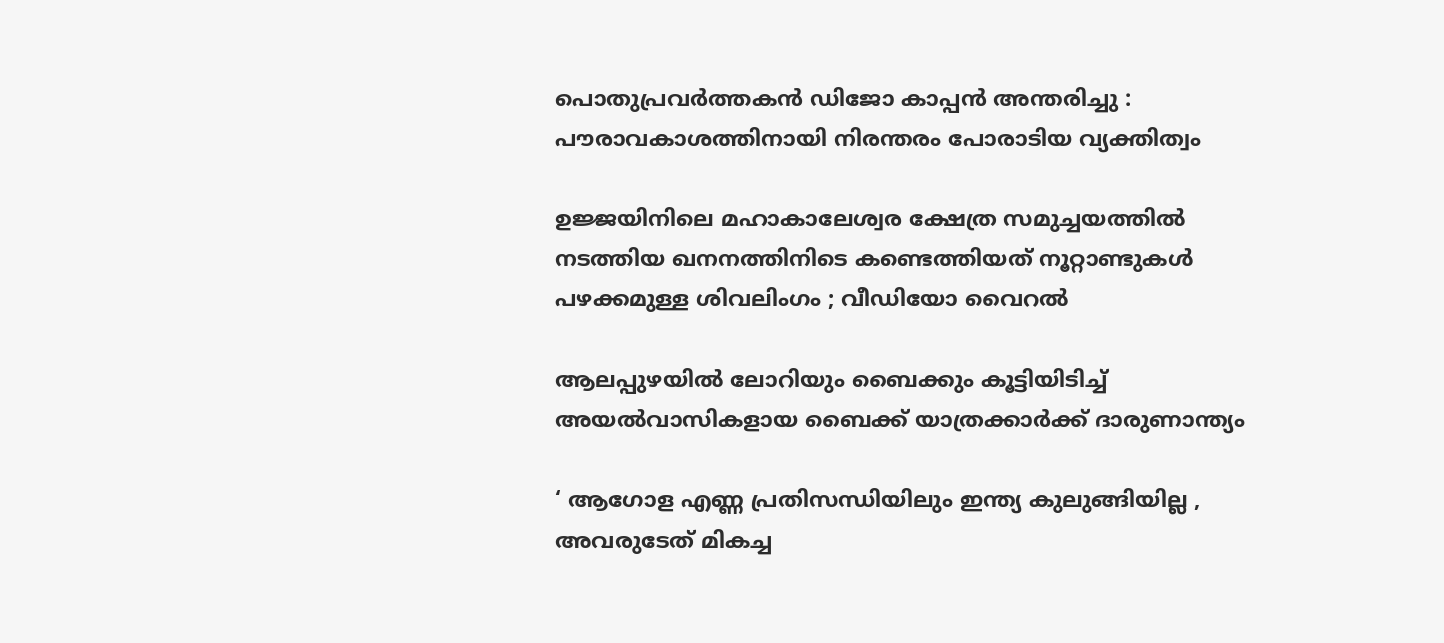പൊതുപ്രവർത്തകൻ ഡിജോ കാപ്പൻ അന്തരിച്ചു : പൗരാവകാശത്തിനായി നിരന്തരം പോരാടിയ വ്യക്തിത്വം

ഉജ്ജയിനിലെ മഹാകാലേശ്വര ക്ഷേത്ര സമുച്ചയത്തിൽ നടത്തിയ ഖനനത്തിനിടെ കണ്ടെത്തിയത് നൂറ്റാണ്ടുകൾ പഴക്കമുള്ള ശിവലിംഗം ; വീഡിയോ വൈറൽ

ആലപ്പുഴയിൽ ലോറിയും ബൈക്കും കൂട്ടിയിടിച്ച് അയൽവാസികളായ ബൈക്ക് യാത്രക്കാർക്ക് ദാരുണാന്ത്യം

‘ ആഗോള എണ്ണ പ്രതിസന്ധിയിലും ഇന്ത്യ കുലുങ്ങിയില്ല , അവരുടേത് മികച്ച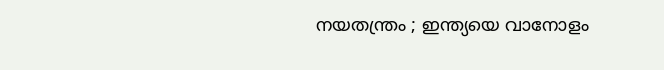നയതന്ത്രം ; ഇന്ത്യയെ വാനോളം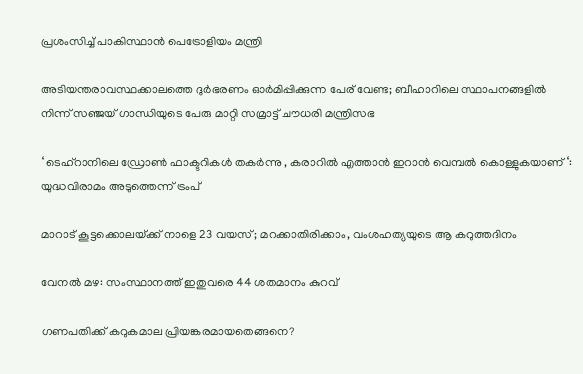പ്രശംസിച്ച് പാകിസ്ഥാൻ പെട്രോളിയം മന്ത്രി

അടിയന്തരാവസ്ഥക്കാലത്തെ ദുർഭരണം ഓർമിപ്പിക്കുന്ന പേര് വേണ്ട; ബീഹാറിലെ സ്ഥാപനങ്ങളിൽ നിന്ന് സഞ്ജയ് ഗാന്ധിയുടെ പേരു മാറ്റി സമ്രാട്ട് ചൗധരി മന്ത്രിസഭ

‘ ടെഹ്‌റാനിലെ ഡ്രോൺ ഫാക്ടറികൾ തകർന്നു , കരാറിൽ എത്താൻ ഇറാൻ വെമ്പൽ കൊള്ളുകയാണ് ‘: യുദ്ധവിരാമം അടുത്തെന്ന് ട്രംപ്

മാറാട് കൂട്ടക്കൊലയ്‌ക്ക് നാളെ 23 വയസ്; മറക്കാതിരിക്കാം, വംശഹത്യയുടെ ആ കറുത്തദിനം

വേനല്‍ മഴ: സംസ്ഥാനത്ത് ഇതുവരെ 44 ശതമാനം കുറവ്

ഗണപതിക്ക് കറുകമാല പ്രിയങ്കരമായതെങ്ങനെ?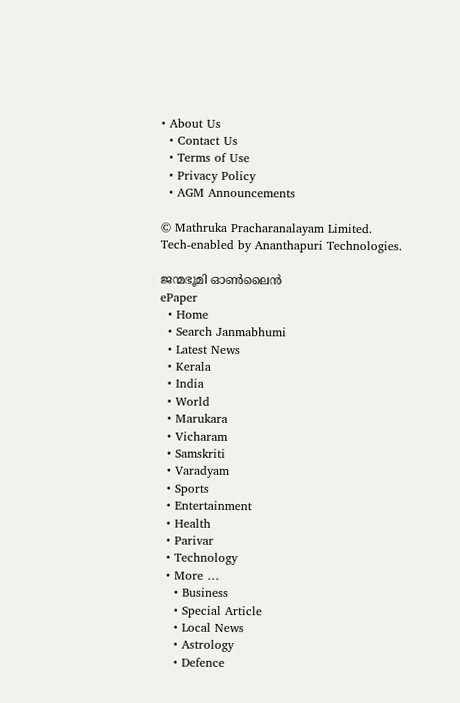• About Us
  • Contact Us
  • Terms of Use
  • Privacy Policy
  • AGM Announcements

© Mathruka Pracharanalayam Limited.
Tech-enabled by Ananthapuri Technologies.

ജന്മഭൂമി ഓണ്‍ലൈന്‍
ePaper
  • Home
  • Search Janmabhumi
  • Latest News
  • Kerala
  • India
  • World
  • Marukara
  • Vicharam
  • Samskriti
  • Varadyam
  • Sports
  • Entertainment
  • Health
  • Parivar
  • Technology
  • More …
    • Business
    • Special Article
    • Local News
    • Astrology
    • Defence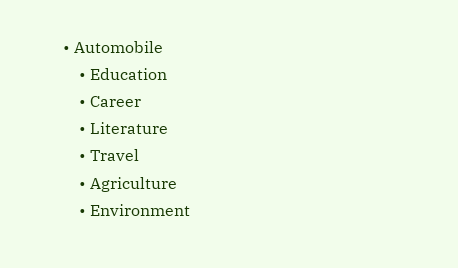• Automobile
    • Education
    • Career
    • Literature
    • Travel
    • Agriculture
    • Environment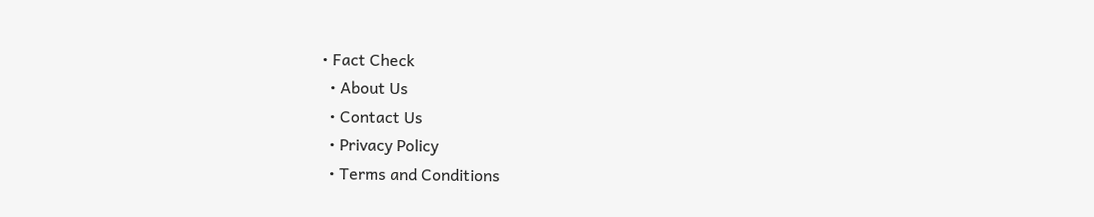• Fact Check
  • About Us
  • Contact Us
  • Privacy Policy
  • Terms and Conditions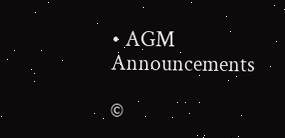• AGM Announcements

©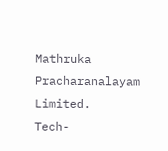Mathruka Pracharanalayam Limited.
Tech-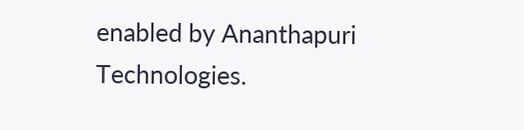enabled by Ananthapuri Technologies.